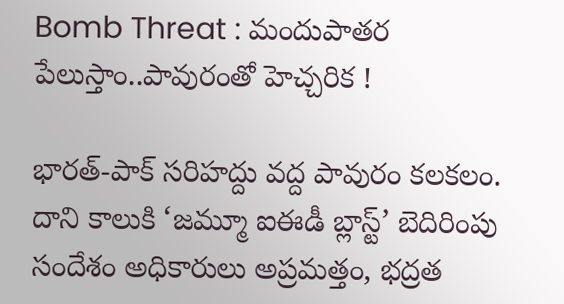Bomb Threat : మందుపాతర పేలుస్తాం..పావురంతో హెచ్చరిక !

భారత్-పాక్‌ సరిహద్దు వద్ద పావురం కలకలం. దాని కాలుకి ‘జమ్మూ ఐఈడీ బ్లాస్ట్’ బెదిరింపు సందేశం అధికారులు అప్రమత్తం, భద్రత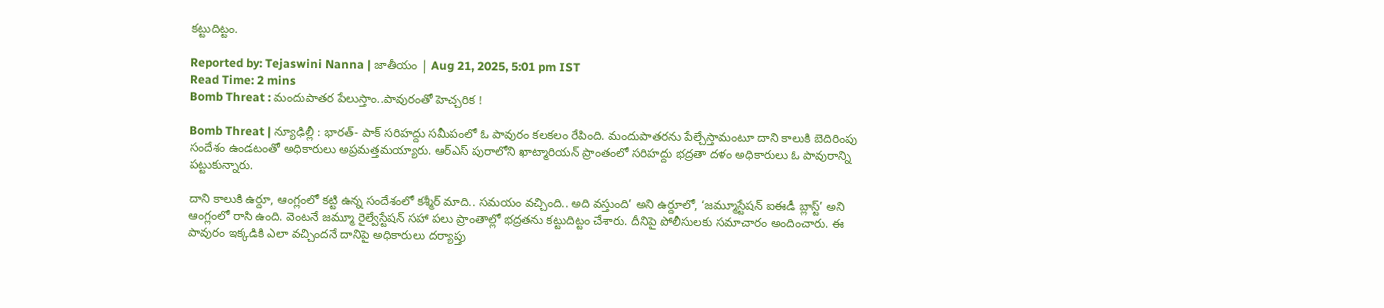కట్టుదిట్టం.

Reported by: Tejaswini Nanna | జాతీయం | Aug 21, 2025, 5:01 pm IST
Read Time: 2 mins
Bomb Threat : మందుపాతర పేలుస్తాం..పావురంతో హెచ్చరిక !

Bomb Threat | న్యూఢిల్లీ : భారత్‌- పాక్‌ సరిహద్దు సమీపంలో ఓ పావురం కలకలం రేపింది. మందుపాతరను పేల్చేస్తామంటూ దాని కాలుకి బెదిరింపు సందేశం ఉండటంతో అధికారులు అప్రమత్తమయ్యారు. ఆర్‌ఎస్‌ పురాలోని ఖాట్మారియన్‌ ప్రాంతంలో సరిహద్దు భద్రతా దళం అధికారులు ఓ పావురాన్ని పట్టుకున్నారు.

దాని కాలుకి ఉర్దూ, ఆంగ్లంలో కట్టి ఉన్న సందేశంలో కశ్మీర్‌ మాది.. సమయం వచ్చింది.. అది వస్తుంది’ అని ఉర్దూలో, ‘జమ్మూస్టేషన్‌ ఐఈడీ బ్లాస్ట్‌’ అని ఆంగ్లంలో రాసి ఉంది. వెంటనే జమ్మూ రైల్వేస్టేషన్‌ సహా పలు ప్రాంతాల్లో భద్రతను కట్టుదిట్టం చేశారు. దీనిపై పోలీసులకు సమాచారం అందించారు. ఈ పావురం ఇక్కడికి ఎలా వచ్చిందనే దానిపై అధికారులు దర్యాప్తు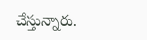చేస్తున్నారు.